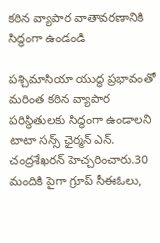కఠిన వ్యాపార వాతావరణానికి సిద్ధంగా ఉండండి

పశ్చిమాసియా యుద్ధ ప్రభావంతో మరింత కఠిన వ్యాపార పరిస్థితులకు సిద్ధంగా ఉండాలని టాటా సన్స్ ఛైర్మన్ ఎన్. చంద్రశేఖరన్ హెచ్చరించారు.30 మందికి పైగా గ్రూప్ సీఈఓలు,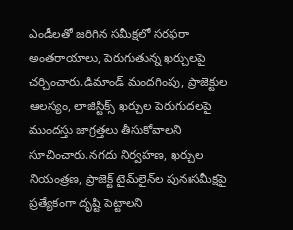ఎండీలతో జరిగిన సమీక్షలో సరఫరా అంతరాయాలు, పెరుగుతున్న ఖర్చులపై చర్చించారు.డిమాండ్ మందగింపు, ప్రాజెక్టుల ఆలస్యం, లాజిస్టిక్స్ ఖర్చుల పెరుగుదలపై ముందస్తు జాగ్రత్తలు తీసుకోవాలని సూచించారు.నగదు నిర్వహణ, ఖర్చుల నియంత్రణ, ప్రాజెక్ట్ టైమ్‌లైన్‌ల పునఃసమీక్షపై ప్రత్యేకంగా దృష్టి పెట్టాలని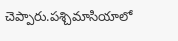చెప్పారు.పశ్చిమాసియాలో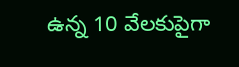ఉన్న 10 వేలకుపైగా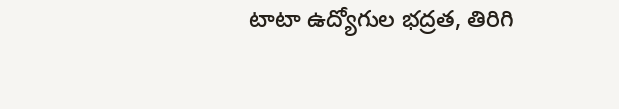టాటా ఉద్యోగుల భద్రత, తిరిగి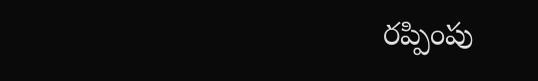రప్పింపు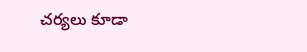చర్యలు కూడా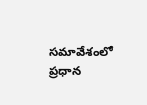సమావేశంలో ప్రధాన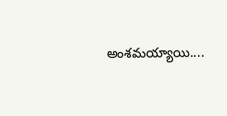అంశమయ్యాయి....